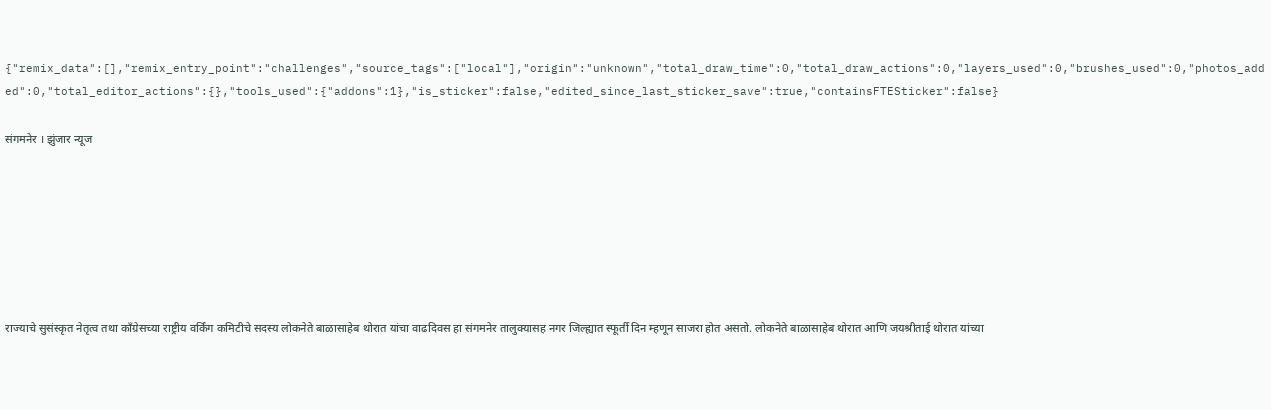{"remix_data":[],"remix_entry_point":"challenges","source_tags":["local"],"origin":"unknown","total_draw_time":0,"total_draw_actions":0,"layers_used":0,"brushes_used":0,"photos_added":0,"total_editor_actions":{},"tools_used":{"addons":1},"is_sticker":false,"edited_since_last_sticker_save":true,"containsFTESticker":false}

संगमनेर । झुंजार न्यूज







राज्याचे सुसंस्कृत नेतृत्व तथा काँग्रेसच्या राष्ट्रीय वर्किंग कमिटीचे सदस्य लोकनेते बाळासाहेब थोरात यांचा वाढदिवस हा संगमनेर तालुक्यासह नगर जिल्ह्यात स्फूर्ती दिन म्हणून साजरा होत असतो. लोकनेते बाळासाहेब थोरात आणि जयश्रीताई थोरात यांच्या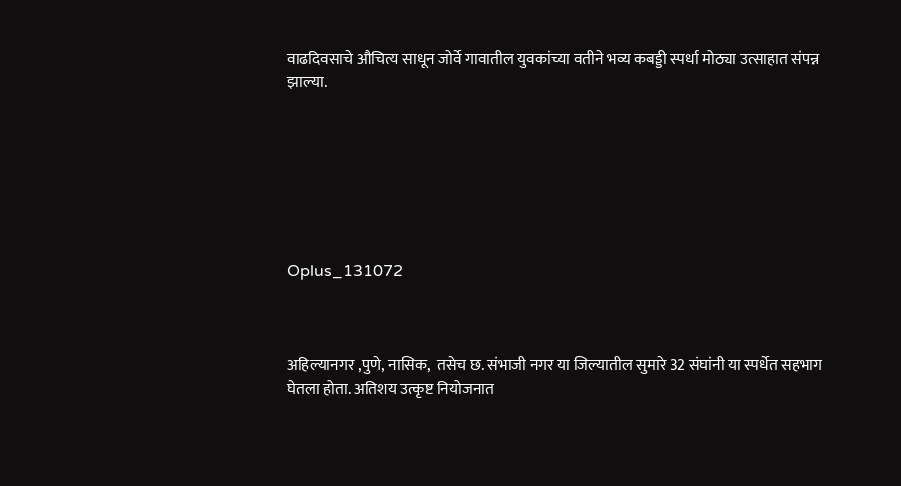वाढदिवसाचे औचित्य साधून जोर्वे गावातील युवकांच्या वतीने भव्य कबड्डी स्पर्धा मोठ्या उत्साहात संपन्न झाल्या.







Oplus_131072



अहिल्यानगर ,पुणे, नासिक,  तसेच छ. संभाजी नगर या जिल्यातील सुमारे 32 संघांनी या स्पर्धेत सहभाग घेतला होता. अतिशय उत्कृष्ट नियोजनात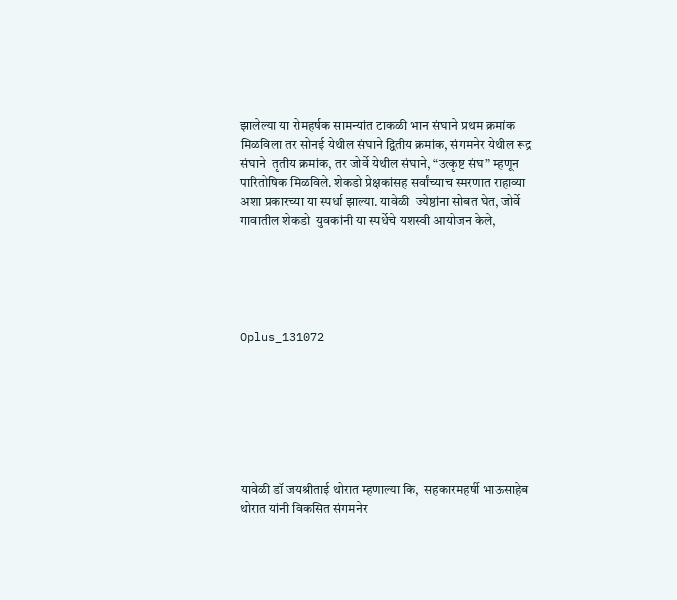झालेल्या या रोमहर्षक सामन्यांत टाकळी भान संघाने प्रथम क्रमांक  मिळविला तर सोनई येथील संघाने द्वितीय क्रमांक, संगमनेर येथील रूद्र संघाने  तृतीय क्रमांक, तर जोर्वे येथील संघाने, “उत्कृष्ट संघ” म्हणून पारितोषिक मिळविले. शेकडो प्रेक्षकांसह सर्वांच्याच स्मरणात राहाव्या अशा प्रकारच्या या स्पर्धा झाल्या. यावेळी  ज्येष्ठांना सोबत घेत, जोर्वे गावातील शेकडो  युवकांनी या स्पर्धेचे यशस्वी आयोजन केले,





Oplus_131072







यावेळी डॉ जयश्रीताई थोरात म्हणाल्या कि,  सहकारमहर्षी भाऊसाहेब थोरात यांनी विकसित संगमनेर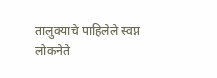तालुक्याचे पाहिलेले स्वप्न लोकनेते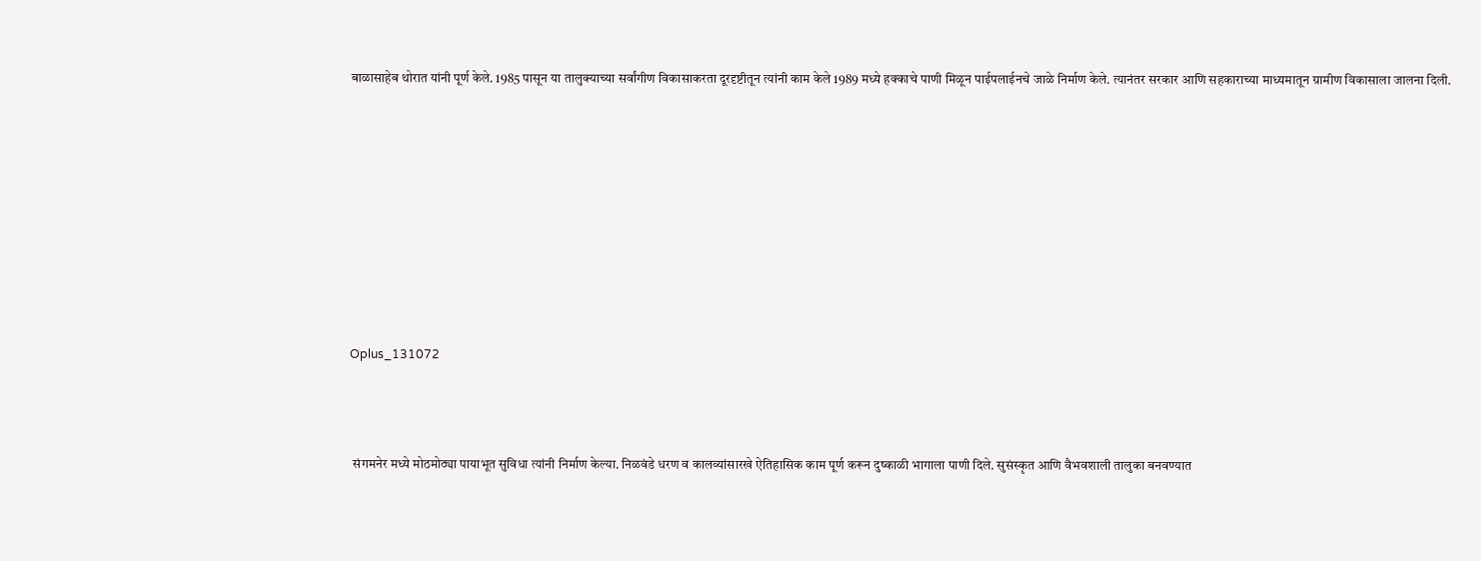बाळासाहेब थोरात यांनी पूर्ण केले. 1985 पासून या तालुक्याच्या सर्वांगीण विकासाकरता दूरदृष्टीतून त्यांनी काम केले 1989 मध्ये हक्काचे पाणी मिळून पाईपलाईनचे जाळे निर्माण केले. त्यानंतर सरकार आणि सहकाराच्या माध्यमातून ग्रामीण विकासाला जालना दिली.









Oplus_131072



 संगमनेर मध्ये मोठमोठ्या पायाभूत सुविधा त्यांनी निर्माण केल्या. निळवंडे धरण व कालव्यांसारखे ऐतिहासिक काम पूर्ण करून दुष्काळी भागाला पाणी दिले. सुसंस्कृत आणि वैभवशाली तालुका बनवण्यात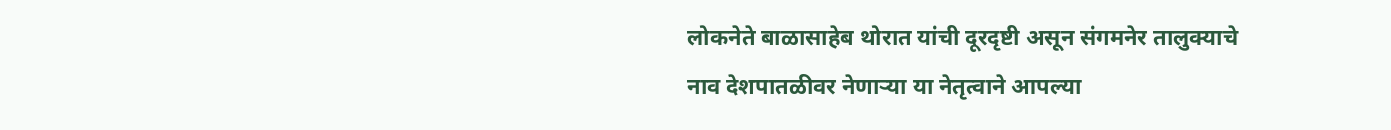लोकनेते बाळासाहेब थोरात यांची दूरदृष्टी असून संगमनेर तालुक्याचे नाव देशपातळीवर नेणाऱ्या या नेतृत्वाने आपल्या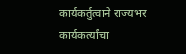कार्यकर्तुत्वाने राज्यभर कार्यकर्त्यांचा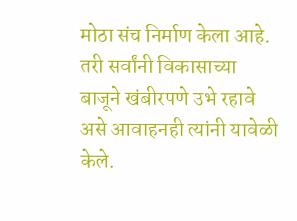मोठा संच निर्माण केला आहे. तरी सर्वांनी विकासाच्या बाजूने खंबीरपणे उभे रहावे असे आवाहनही त्यांनी यावेळी केले.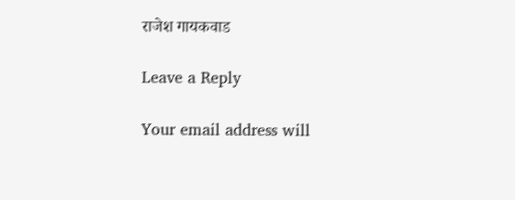राजेश गायकवाड

Leave a Reply

Your email address will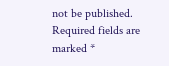not be published. Required fields are marked *